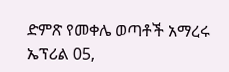ድምጽ የመቀሌ ወጣቶች አማረሩ ኤፕሪል 05,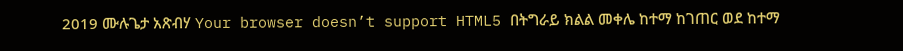2019 ሙሉጌታ አጽብሃ Your browser doesn’t support HTML5 በትግራይ ክልል መቀሌ ከተማ ከገጠር ወደ ከተማ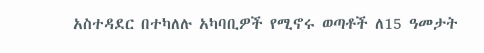አስተዳደር በተካለሉ አካባቢዎች የሚኖሩ ወጣቶች ለ15 ዓመታት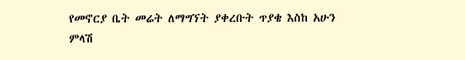የመኖርያ ቤት መሬት ለማግኘት ያቀረቡት ጥያቄ እስከ አሁን ምላሽ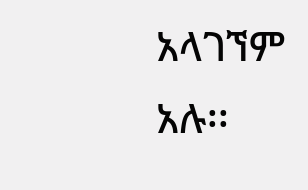አላገኘም አሉ፡፡